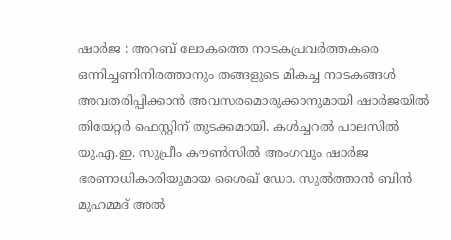ഷാർജ : അറബ് ലോകത്തെ നാടകപ്രവർത്തകരെ ഒന്നിച്ചണിനിരത്താനും തങ്ങളുടെ മികച്ച നാടകങ്ങൾ അവതരിപ്പിക്കാൻ അവസരമൊരുക്കാനുമായി ഷാർജയിൽ തിയേറ്റർ ഫെസ്റ്റിന് തുടക്കമായി. കൾച്ചറൽ പാലസിൽ യു.എ.ഇ. സുപ്രീം കൗൺസിൽ അംഗവും ഷാർജ ഭരണാധികാരിയുമായ ശൈഖ് ഡോ. സുൽത്താൻ ബിൻ മുഹമ്മദ് അൽ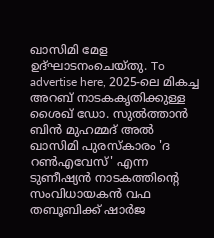ഖാസിമി മേള ഉദ്ഘാടനംചെയ്തു. To advertise here, 2025-ലെ മികച്ച അറബ് നാടകകൃതിക്കുള്ള ശൈഖ് ഡോ. സുൽത്താൻ ബിൻ മുഹമ്മദ് അൽ ഖാസിമി പുരസ്കാരം 'ദ റൺഎവേസ്' എന്ന ടുണീഷ്യൻ നാടകത്തിന്റെ സംവിധായകൻ വഫ തബൂബിക്ക് ഷാർജ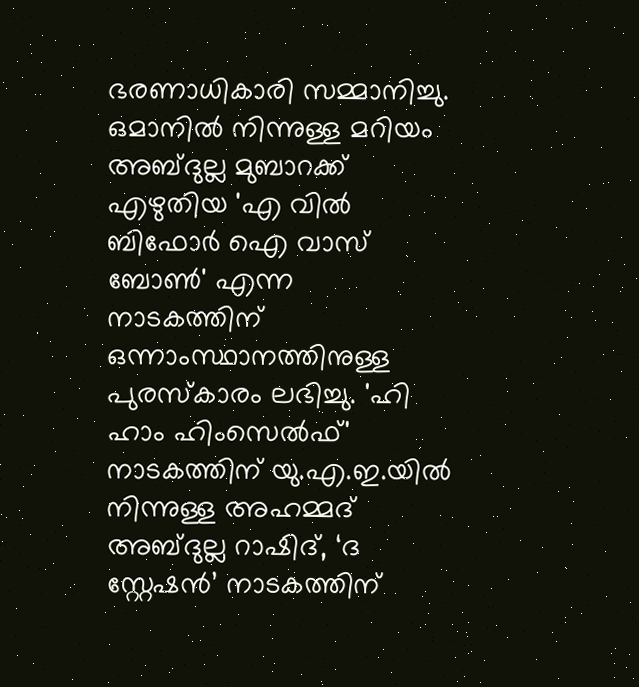ഭരണാധികാരി സമ്മാനിച്ചു. ഒമാനിൽ നിന്നുള്ള മറിയം അബ്ദുല്ല മുബാറക്ക് എഴുതിയ 'എ വിൽ ബിഫോർ ഐ വാസ് ബോൺ' എന്ന നാടകത്തിന് ഒന്നാംസ്ഥാനത്തിനുള്ള പുരസ്കാരം ലഭിച്ചു. 'ഹി ഹാം ഹിംസെൽഫ്' നാടകത്തിന് യു.എ.ഇ.യിൽ നിന്നുള്ള അഹമ്മദ് അബ്ദുല്ല റാഷിദ്, ‘ദ സ്റ്റേഷൻ’ നാടകത്തിന്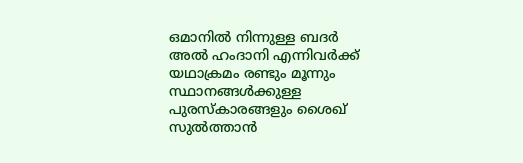ഒമാനിൽ നിന്നുള്ള ബദർ അൽ ഹംദാനി എന്നിവർക്ക് യഥാക്രമം രണ്ടും മൂന്നും സ്ഥാനങ്ങൾക്കുള്ള പുരസ്കാരങ്ങളും ശൈഖ് സുൽത്താൻ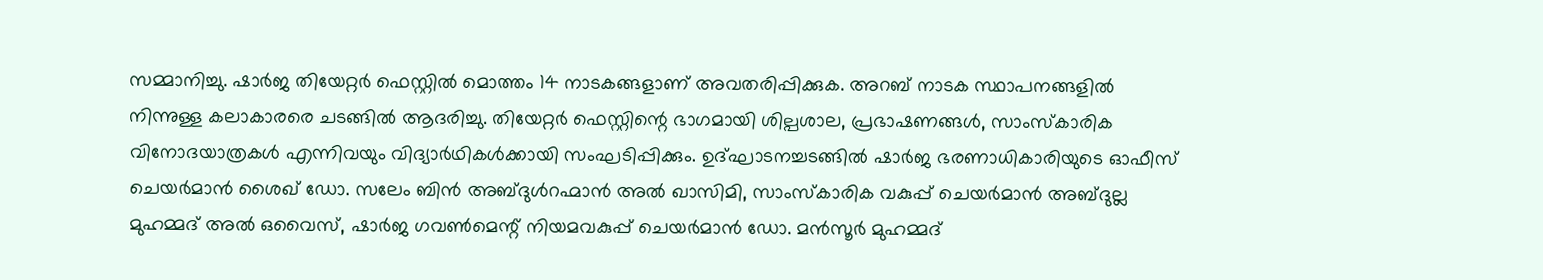സമ്മാനിച്ചു. ഷാർജ തിയേറ്റർ ഫെസ്റ്റിൽ മൊത്തം 14 നാടകങ്ങളാണ് അവതരിപ്പിക്കുക. അറബ് നാടക സ്ഥാപനങ്ങളിൽ നിന്നുള്ള കലാകാരരെ ചടങ്ങിൽ ആദരിച്ചു. തിയേറ്റർ ഫെസ്റ്റിന്റെ ഭാഗമായി ശില്പശാല, പ്രഭാഷണങ്ങൾ, സാംസ്കാരിക വിനോദയാത്രകൾ എന്നിവയും വിദ്യാർഥികൾക്കായി സംഘടിപ്പിക്കും. ഉദ്ഘാടനച്ചടങ്ങിൽ ഷാർജ ഭരണാധികാരിയുടെ ഓഫീസ് ചെയർമാൻ ശൈഖ് ഡോ. സലേം ബിൻ അബ്ദുൾറഹ്മാൻ അൽ ഖാസിമി, സാംസ്കാരിക വകുപ്പ് ചെയർമാൻ അബ്ദുല്ല മുഹമ്മദ് അൽ ഒവൈസ്, ഷാർജ ഗവൺമെന്റ് നിയമവകുപ്പ് ചെയർമാൻ ഡോ. മൻസൂർ മുഹമ്മദ്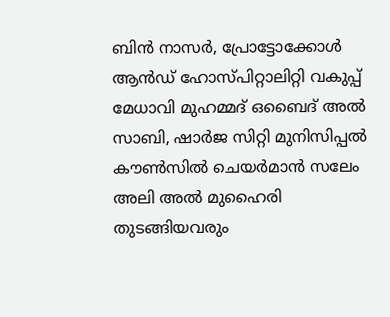ബിൻ നാസർ, പ്രോട്ടോക്കോൾ ആൻഡ് ഹോസ്പിറ്റാലിറ്റി വകുപ്പ് മേധാവി മുഹമ്മദ് ഒബൈദ് അൽ സാബി, ഷാർജ സിറ്റി മുനിസിപ്പൽ കൗൺസിൽ ചെയർമാൻ സലേം അലി അൽ മുഹൈരി തുടങ്ങിയവരും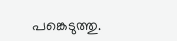പങ്കെടുത്തു.